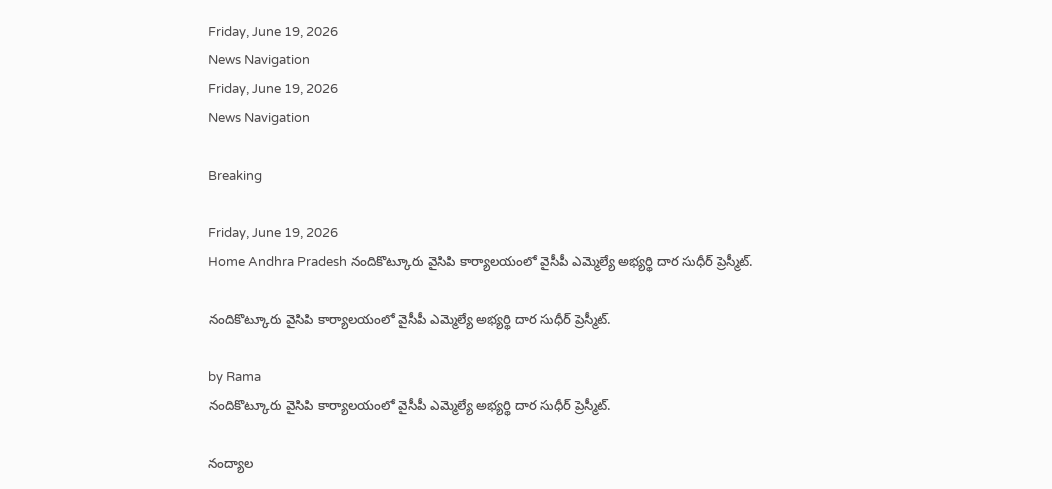Friday, June 19, 2026
News Navigation
Friday, June 19, 2026
News Navigation

Breaking

Friday, June 19, 2026
Home Andhra Pradesh నందికొట్కూరు వైసిపి కార్యాలయంలో వైసీపీ ఎమ్మెల్యే అభ్యర్థి దార సుధీర్ ప్రెస్మీట్.

నందికొట్కూరు వైసిపి కార్యాలయంలో వైసీపీ ఎమ్మెల్యే అభ్యర్థి దార సుధీర్ ప్రెస్మీట్.

by Rama
నందికొట్కూరు వైసిపి కార్యాలయంలో వైసీపీ ఎమ్మెల్యే అభ్యర్థి దార సుధీర్ ప్రెస్మీట్.

నంద్యాల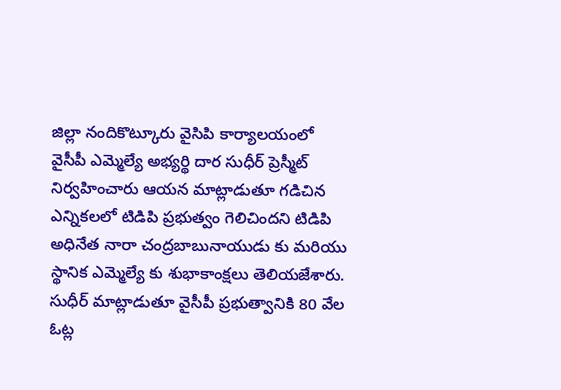జిల్లా నందికొట్కూరు వైసిపి కార్యాలయంలో వైసీపీ ఎమ్మెల్యే అభ్యర్థి దార సుధీర్ ప్రెస్మీట్ నిర్వహించారు ఆయన మాట్లాడుతూ గడిచిన ఎన్నికలలో టిడిపి ప్రభుత్వం గెలిచిందని టిడిపి అధినేత నారా చంద్రబాబునాయుడు కు మరియు స్థానిక ఎమ్మెల్యే కు శుభాకాంక్షలు తెలియజేశారు. సుధీర్ మాట్లాడుతూ వైసీపీ ప్రభుత్వానికి 80 వేల ఓట్ల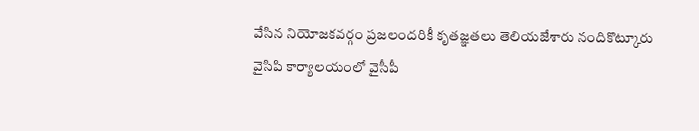వేసిన నియోజకవర్గం ప్రజలందరికీ కృతజ్ఞతలు తెలియజేశారు నందికొట్కూరు వైసిపి కార్యాలయంలో వైసీపీ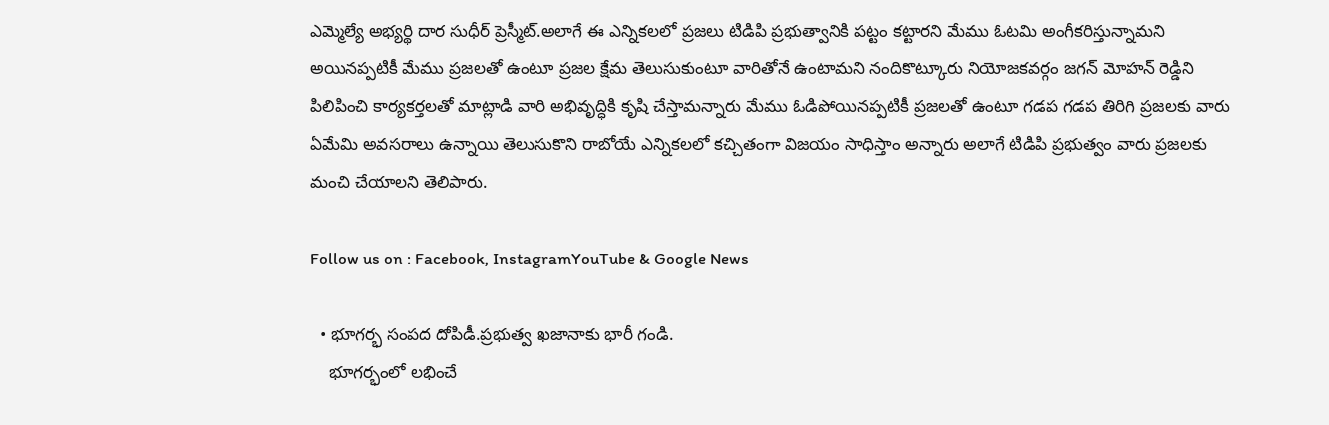ఎమ్మెల్యే అభ్యర్థి దార సుధీర్ ప్రెస్మీట్.అలాగే ఈ ఎన్నికలలో ప్రజలు టిడిపి ప్రభుత్వానికి పట్టం కట్టారని మేము ఓటమి అంగీకరిస్తున్నామని అయినప్పటికీ మేము ప్రజలతో ఉంటూ ప్రజల క్షేమ తెలుసుకుంటూ వారితోనే ఉంటామని నందికొట్కూరు నియోజకవర్గం జగన్ మోహన్ రెడ్డిని పిలిపించి కార్యకర్తలతో మాట్లాడి వారి అభివృద్ధికి కృషి చేస్తామన్నారు మేము ఓడిపోయినప్పటికీ ప్రజలతో ఉంటూ గడప గడప తిరిగి ప్రజలకు వారు ఏమేమి అవసరాలు ఉన్నాయి తెలుసుకొని రాబోయే ఎన్నికలలో కచ్చితంగా విజయం సాధిస్తాం అన్నారు అలాగే టిడిపి ప్రభుత్వం వారు ప్రజలకు మంచి చేయాలని తెలిపారు.

Follow us on : Facebook, InstagramYouTube & Google News

  • భూగర్భ సంపద దోపిడీ.ప్రభుత్వ ఖజానాకు భారీ గండి.
    భూగర్భంలో లభించే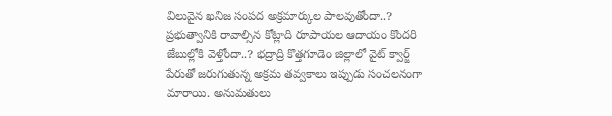విలువైన ఖనిజ సంపద అక్రమార్కుల పాలవుతోందా..? ప్రభుత్వానికి రావాల్సిన కోట్లాది రూపాయల ఆదాయం కొందరి జేబుల్లోకి వెళ్తోందా..? భద్రాద్రి కొత్తగూడెం జిల్లాలో వైట్ క్వార్జ్ పేరుతో జరుగుతున్న అక్రమ తవ్వకాలు ఇప్పుడు సంచలనంగా మారాయి. అనుమతులు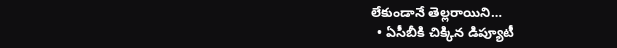లేకుండానే తెల్లరాయిని…
  • ఏసీబీకి చిక్కిన డిప్యూటీ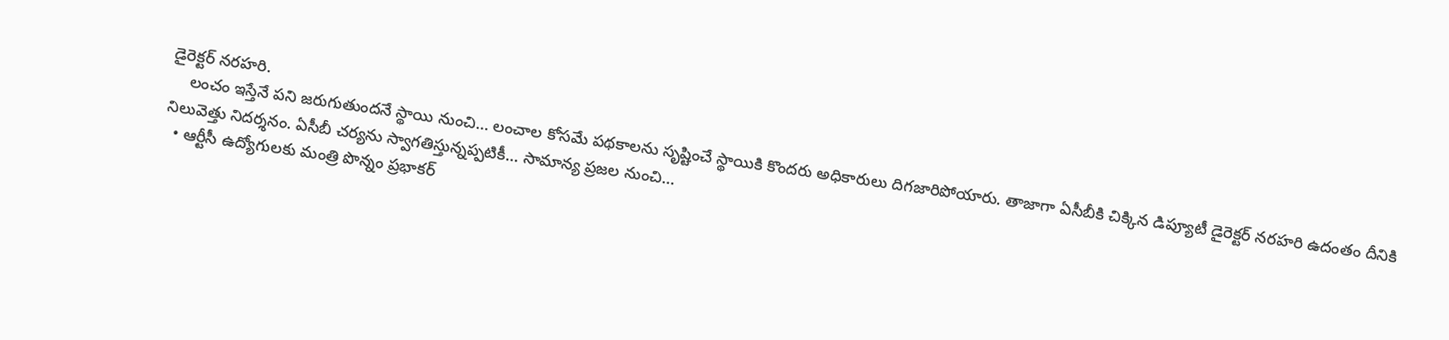డైరెక్టర్ నరహరి.
    లంచం ఇస్తేనే పని జరుగుతుందనే స్థాయి నుంచి… లంచాల కోసమే పథకాలను సృష్టించే స్థాయికి కొందరు అధికారులు దిగజారిపోయారు. తాజాగా ఏసీబీకి చిక్కిన డిప్యూటీ డైరెక్టర్ నరహరి ఉదంతం దీనికి నిలువెత్తు నిదర్శనం. ఏసీబీ చర్యను స్వాగతిస్తున్నప్పటికీ… సామాన్య ప్రజల నుంచి…
  • ఆర్టీసీ ఉద్యోగులకు మంత్రి పొన్నం ప్రభాకర్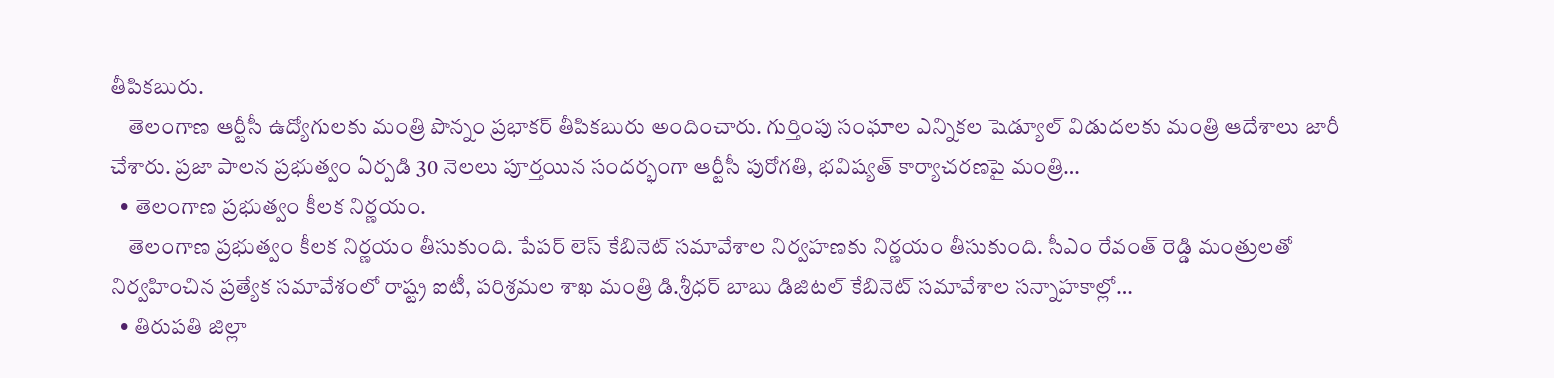తీపికబురు.
    తెలంగాణ ఆర్టీసీ ఉద్యోగులకు మంత్రి పొన్నం ప్రభాకర్ తీపికబురు అందించారు. గుర్తింపు సంఘాల ఎన్నికల షెడ్యూల్ విడుదలకు మంత్రి ఆదేశాలు జారీ చేశారు. ప్రజా పాలన ప్రభుత్వం ఏర్పడి 30 నెలలు పూర్తయిన సందర్భంగా ఆర్టీసీ పురోగతి, భవిష్యత్ కార్యాచరణపై మంత్రి…
  • తెలంగాణ ప్రభుత్వం కీలక నిర్ణయం.
    తెలంగాణ ప్రభుత్వం కీలక నిర్ణయం తీసుకుంది. పేపర్ లెస్ కేబినెట్ సమావేశాల నిర్వహణకు నిర్ణయం తీసుకుంది. సీఎం రేవంత్ రెడ్డి మంత్రులతో నిర్వహించిన ప్రత్యేక సమావేశంలో రాష్ట్ర ఐటీ, పరిశ్రమల శాఖ మంత్రి డి.శ్రీధర్ బాబు డిజిటల్ కేబినెట్ సమావేశాల సన్నాహకాల్లో…
  • తిరుపతి జిల్లా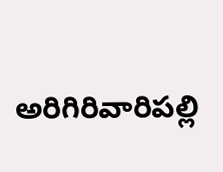అరిగిరివారిపల్లి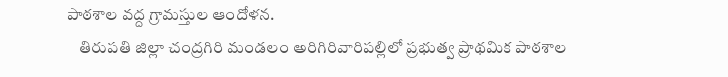పాఠశాల వద్ద గ్రామస్తుల ఆందోళన.
    తిరుపతి జిల్లా చంద్రగిరి మండలం అరిగిరివారిపల్లిలో ప్రభుత్వ ప్రాథమిక పాఠశాల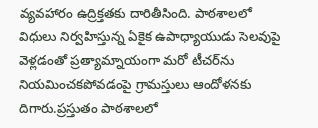వ్యవహారం ఉద్రిక్తతకు దారితీసింది. పాఠశాలలో విధులు నిర్వహిస్తున్న ఏకైక ఉపాధ్యాయుడు సెలవుపై వెళ్లడంతో ప్రత్యామ్నాయంగా మరో టీచర్‌ను నియమించకపోవడంపై గ్రామస్తులు ఆందోళనకు దిగారు.ప్రస్తుతం పాఠశాలలో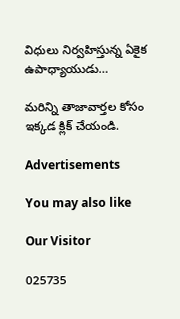విధులు నిర్వహిస్తున్న ఏకైక ఉపాధ్యాయుడు…

మరిన్ని తాజావార్తల కోసం ఇక్కడ క్లిక్ చేయండి.

Advertisements

You may also like

Our Visitor

025735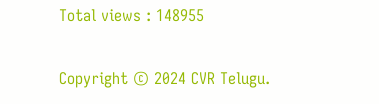Total views : 148955

Copyright © 2024 CVR Telugu.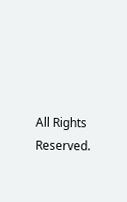All Rights Reserved.